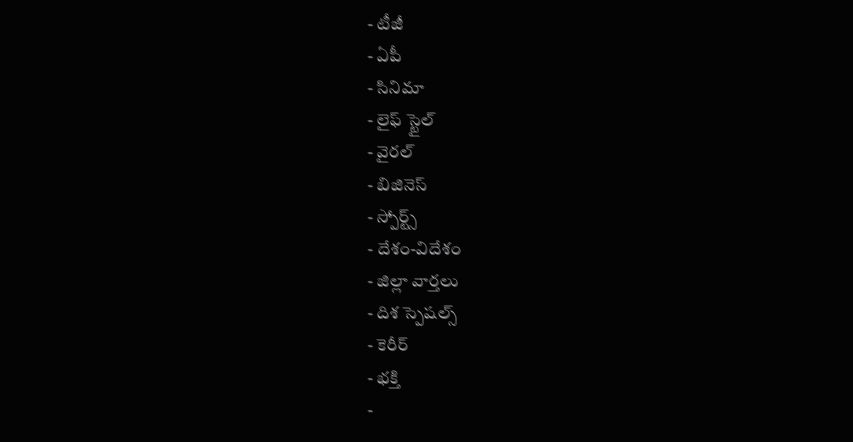- టీజీ
- ఏపీ
- సినిమా
- లైఫ్ స్టైల్
- వైరల్
- బిజినెస్
- స్పోర్ట్స్
- దేశం-విదేశం
- జిల్లా వార్తలు
- దిశ స్పెషల్స్
- కెరీర్
- భక్తి
-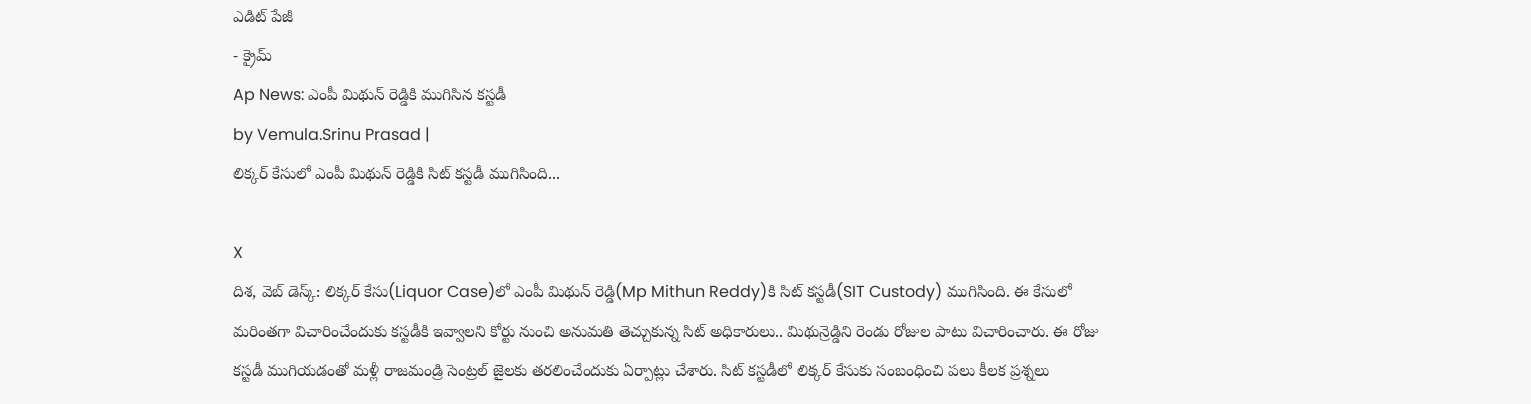ఎడిట్ పేజీ
- క్రైమ్
Ap News: ఎంపీ మిథున్ రెడ్డికి ముగిసిన కస్టడీ
by Vemula.Srinu Prasad |
లిక్కర్ కేసులో ఎంపీ మిథున్ రెడ్డికి సిట్ కస్టడీ ముగిసింది...

X
దిశ, వెబ్ డెస్క్: లిక్కర్ కేసు(Liquor Case)లో ఎంపీ మిథున్ రెడ్డి(Mp Mithun Reddy)కి సిట్ కస్టడీ(SIT Custody) ముగిసింది. ఈ కేసులో మరింతగా విచారించేందుకు కస్టడీకి ఇవ్వాలని కోర్టు నుంచి అనుమతి తెచ్చుకున్న సిట్ అధికారులు.. మిథున్రెడ్డిని రెండు రోజుల పాటు విచారించారు. ఈ రోజు కస్టడీ ముగియడంతో మళ్లీ రాజమండ్రి సెంట్రల్ జైలకు తరలించేందుకు ఏర్పాట్లు చేశారు. సిట్ కస్టడీలో లిక్కర్ కేసుకు సంబంధించి పలు కీలక ప్రశ్నలు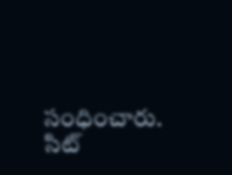సంధించారు. సిట్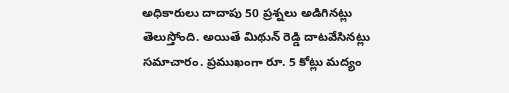అధికారులు దాదాపు 50 ప్రశ్నలు అడిగినట్లు తెలుస్తోంది. అయితే మిథున్ రెడ్డి దాటవేసినట్లు సమాచారం. ప్రముఖంగా రూ. 5 కోట్లు మద్యం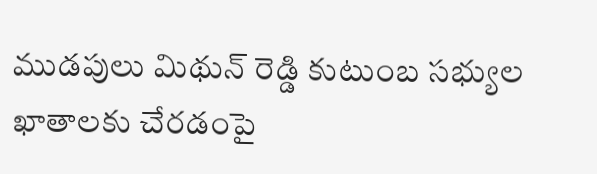ముడపులు మిథున్ రెడ్డి కుటుంబ సభ్యుల ఖాతాలకు చేరడంపై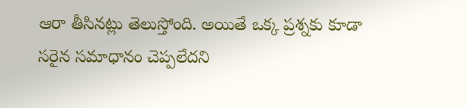ఆరా తీసినట్లు తెలుస్తోంది. అయితే ఒక్క ప్రశ్నకు కూడా సరైన సమాధానం చెప్పలేదని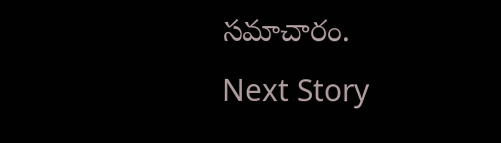సమాచారం.
Next Story